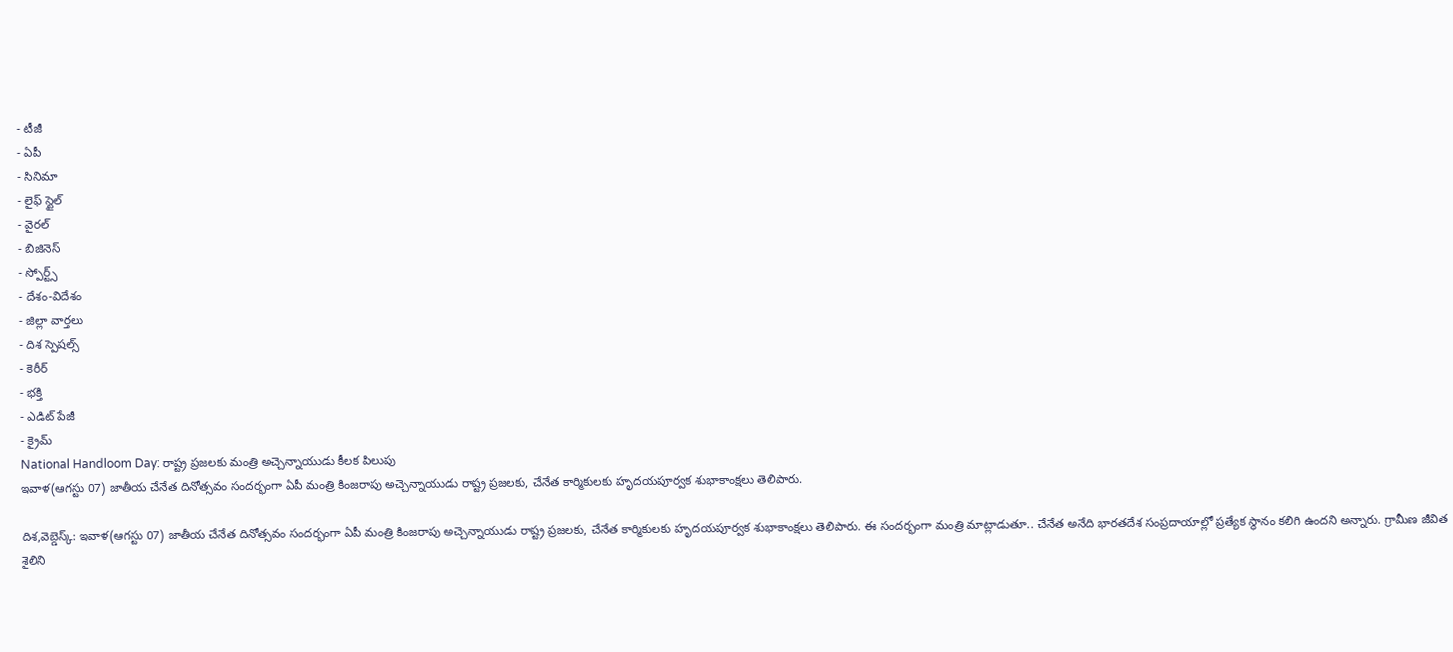- టీజీ
- ఏపీ
- సినిమా
- లైఫ్ స్టైల్
- వైరల్
- బిజినెస్
- స్పోర్ట్స్
- దేశం-విదేశం
- జిల్లా వార్తలు
- దిశ స్పెషల్స్
- కెరీర్
- భక్తి
- ఎడిట్ పేజీ
- క్రైమ్
National Handloom Day: రాష్ట్ర ప్రజలకు మంత్రి అచ్చెన్నాయుడు కీలక పిలుపు
ఇవాళ(ఆగస్టు 07) జాతీయ చేనేత దినోత్సవం సందర్భంగా ఏపీ మంత్రి కింజరాపు అచ్చెన్నాయుడు రాష్ట్ర ప్రజలకు, చేనేత కార్మికులకు హృదయపూర్వక శుభాకాంక్షలు తెలిపారు.

దిశ,వెబ్డెస్క్: ఇవాళ(ఆగస్టు 07) జాతీయ చేనేత దినోత్సవం సందర్భంగా ఏపీ మంత్రి కింజరాపు అచ్చెన్నాయుడు రాష్ట్ర ప్రజలకు, చేనేత కార్మికులకు హృదయపూర్వక శుభాకాంక్షలు తెలిపారు. ఈ సందర్భంగా మంత్రి మాట్లాడుతూ.. చేనేత అనేది భారతదేశ సంప్రదాయాల్లో ప్రత్యేక స్థానం కలిగి ఉందని అన్నారు. గ్రామీణ జీవిత శైలిని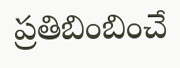ప్రతిబింబించే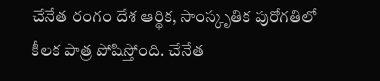చేనేత రంగం దేశ ఆర్థిక, సాంస్కృతిక పురోగతిలో కీలక పాత్ర పోషిస్తోంది. చేనేత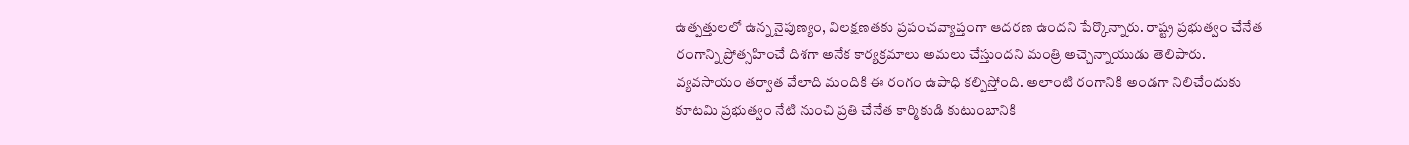ఉత్పత్తులలో ఉన్న నైపుణ్యం, విలక్షణతకు ప్రపంచవ్యాప్తంగా ఆదరణ ఉందని పేర్కొన్నారు. రాష్ట్ర ప్రభుత్వం చేనేత రంగాన్ని ప్రోత్సహించే దిశగా అనేక కార్యక్రమాలు అమలు చేస్తుందని మంత్రి అచ్చెన్నాయుడు తెలిపారు.
వ్యవసాయం తర్వాత వేలాది మందికి ఈ రంగం ఉపాధి కల్పిస్తోంది. అలాంటి రంగానికి అండగా నిలిచేందుకు కూటమి ప్రభుత్వం నేటి నుంచి ప్రతి చేనేత కార్మికుడి కుటుంబానికి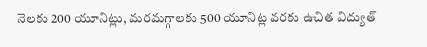నెలకు 200 యూనిట్లు, మరమగ్గాలకు 500 యూనిట్ల వరకు ఉచిత విద్యుత్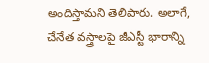అందిస్తామని తెలిపారు. అలాగే, చేనేత వస్త్రాలపై జీఎస్టీ భారాన్ని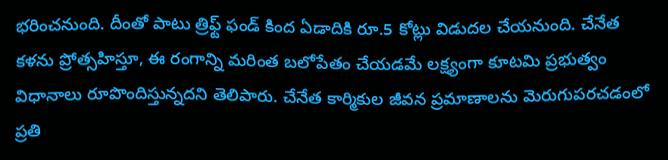భరించనుంది. దీంతో పాటు త్రిఫ్ట్ ఫండ్ కింద ఏడాదికి రూ.5 కోట్లు విడుదల చేయనుంది. చేనేత కళను ప్రోత్సహిస్తూ, ఈ రంగాన్ని మరింత బలోపేతం చేయడమే లక్ష్యంగా కూటమి ప్రభుత్వం విధానాలు రూపొందిస్తున్నదని తెలిపారు. చేనేత కార్మికుల జీవన ప్రమాణాలను మెరుగుపరచడంలో ప్రతి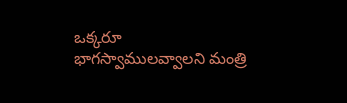ఒక్కరూ భాగస్వాములవ్వాలని మంత్రి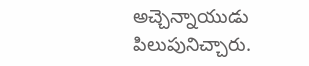అచ్చెన్నాయుడు పిలుపునిచ్చారు.